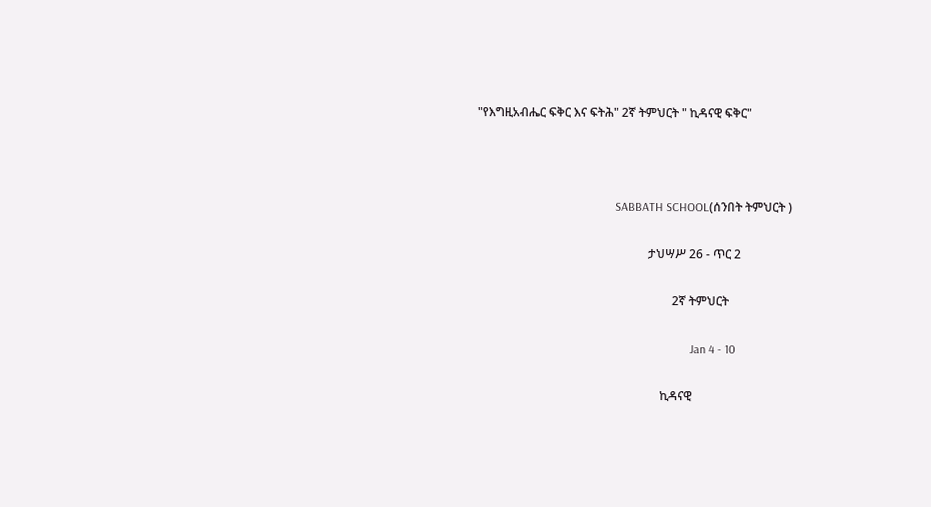"የእግዚአብሔር ፍቅር እና ፍትሕ" 2ኛ ትምህርት " ኪዳናዊ ፍቅር"



                                              SABBATH SCHOOL(ሰንበት ትምህርት )

                                                         ታህሣሥ 26 - ጥር 2

                                                                 2ኛ ትምህርት

                                                                       Jan 4 - 10

                                                             ኪዳናዊ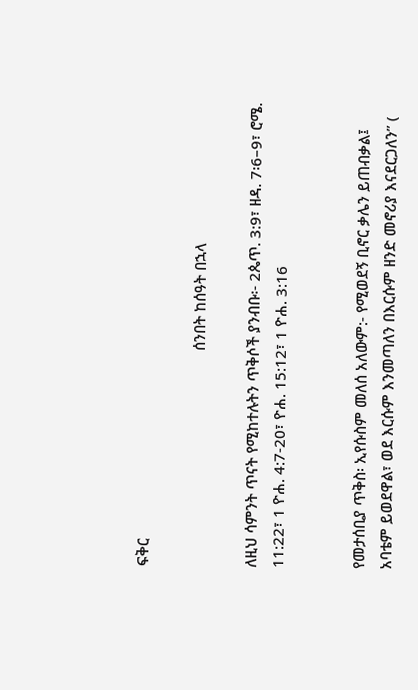ፍቅር

                                                      ሰንበት ከሰዓት በኋላ

ለዚህ ሳምንት ጥናት የሚከተሉትን ጥቅሶች ያንብቡ፡- 2ጴጥ. 3:9፣ ዘዳ. 7፡6–9፣ ሮሜ. 11:22፣ 1 ዮሐ. 4:7-20፣ ዮሐ. 15:12፣ 1 ዮሐ. 3:16


የመታሰቢያ ጥቅስ፡ ኢየሱስም መለሰ አለውም:- የሚወደኝ ቢኖር ቃሌን ይጠብቃል፤ አባቴም ይወደዋል፣ ወደ እርሱም እንመጣለን በእርሱም ዘንድ መኖሪያ እናደርጋለን” (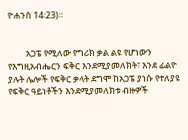ዮሐንስ 14፡23)።


         አጋፔ የሚለው የግሪክ ቃል ልዩ የሆነውን የእግዚአብሔርን ፍቅር እንደሚያመለክት፣ እንደ ፊልዮ ያሉት ሌሎች የፍቅር ቃላት ደግሞ ከአጋፔ ያነሱ የተለያዩ የፍቅር ዓይነቶችን እንደሚያመለክቱ ብዙዎች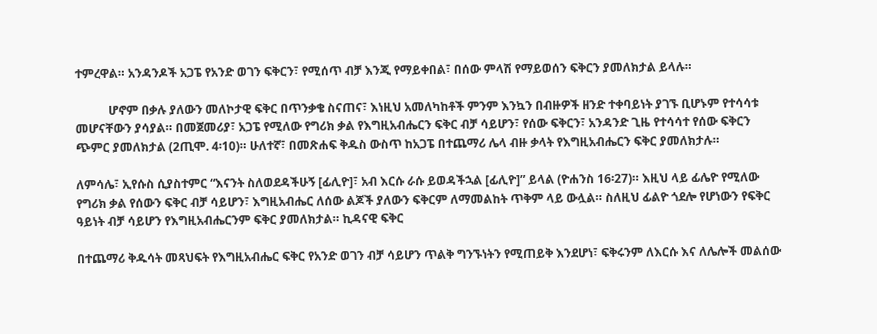ተምረዋል። አንዳንዶች አጋፔ የአንድ ወገን ፍቅርን፣ የሚሰጥ ብቻ እንጂ የማይቀበል፣ በሰው ምላሽ የማይወሰን ፍቅርን ያመለክታል ይላሉ።

           ሆኖም በቃሉ ያለውን መለኮታዊ ፍቅር በጥንቃቄ ስናጠና፣ እነዚህ አመለካከቶች ምንም እንኳን በብዙዎች ዘንድ ተቀባይነት ያገኙ ቢሆኑም የተሳሳቱ መሆናቸውን ያሳያል። በመጀመሪያ፣ አጋፔ የሚለው የግሪክ ቃል የእግዚአብሔርን ፍቅር ብቻ ሳይሆን፣ የሰው ፍቅርን፣ አንዳንድ ጊዜ የተሳሳተ የሰው ፍቅርን ጭምር ያመለክታል (2ጢሞ. 4፡10)። ሁለተኛ፣ በመጽሐፍ ቅዱስ ውስጥ ከአጋፔ በተጨማሪ ሌላ ብዙ ቃላት የእግዚአብሔርን ፍቅር ያመለክታሉ።

ለምሳሌ፣ ኢየሱስ ሲያስተምር “እናንት ስለወደዳችሁኝ [ፊሊዮ]፣ አብ እርሱ ራሱ ይወዳችኋል [ፊሊዮ]” ይላል (ዮሐንስ 16፡27)። እዚህ ላይ ፊሌዮ የሚለው የግሪክ ቃል የሰውን ፍቅር ብቻ ሳይሆን፣ እግዚአብሔር ለሰው ልጆች ያለውን ፍቅርም ለማመልከት ጥቅም ላይ ውሏል። ስለዚህ ፊልዮ ጎደሎ የሆነውን የፍቅር ዓይነት ብቻ ሳይሆን የእግዚአብሔርንም ፍቅር ያመለክታል። ኪዳናዊ ፍቅር

በተጨማሪ ቅዱሳት መጻህፍት የእግዚአብሔር ፍቅር የአንድ ወገን ብቻ ሳይሆን ጥልቅ ግንኙነትን የሚጠይቅ እንደሆነ፣ ፍቅሩንም ለእርሱ እና ለሌሎች መልሰው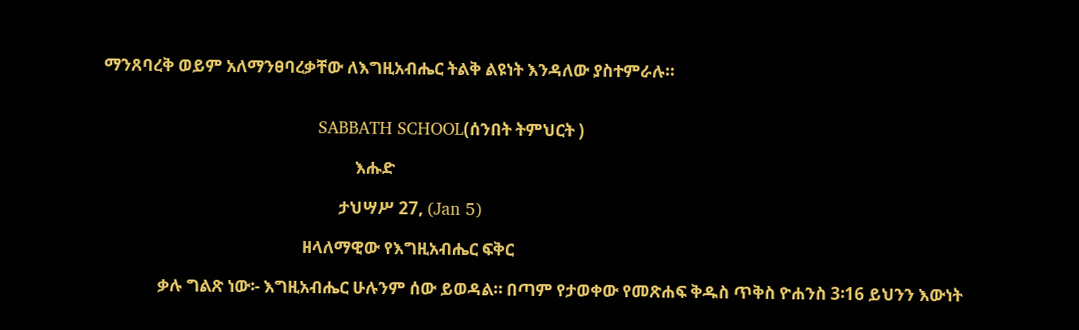ማንጸባረቅ ወይም አለማንፀባረቃቸው ለእግዚአብሔር ትልቅ ልዩነት እንዳለው ያስተምራሉ።


                                           SABBATH SCHOOL(ሰንበት ትምህርት )

                                                               እሑድ

                                                           ታህሣሥ 27, (Jan 5)

                                                  ዘላለማዊው የእግዚአብሔር ፍቅር

              ቃሉ ግልጽ ነው፡- እግዚአብሔር ሁሉንም ሰው ይወዳል። በጣም የታወቀው የመጽሐፍ ቅዱስ ጥቅስ ዮሐንስ 3፡16 ይህንን እውነት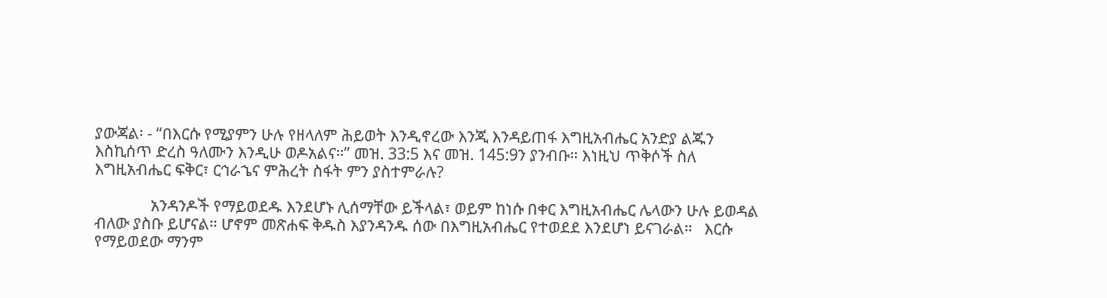ያውጃል፡ - “በእርሱ የሚያምን ሁሉ የዘላለም ሕይወት እንዲኖረው እንጂ እንዳይጠፋ እግዚአብሔር አንድያ ልጁን እስኪሰጥ ድረስ ዓለሙን እንዲሁ ወዶአልና።” መዝ. 33:5 እና መዝ. 145:9ን ያንብቡ። እነዚህ ጥቅሶች ስለ እግዚአብሔር ፍቅር፣ ርኅራኄና ምሕረት ስፋት ምን ያስተምራሉ?

              አንዳንዶች የማይወደዱ እንደሆኑ ሊሰማቸው ይችላል፣ ወይም ከነሱ በቀር እግዚአብሔር ሌላውን ሁሉ ይወዳል ብለው ያስቡ ይሆናል። ሆኖም መጽሐፍ ቅዱስ እያንዳንዱ ሰው በእግዚአብሔር የተወደደ እንደሆነ ይናገራል።   እርሱ የማይወደው ማንም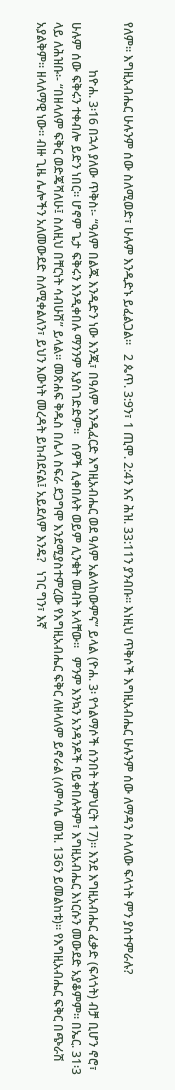የለም። እግዚአብሔር ሁሉንም ሰው ስለሚወድ፣ ሁሉም እንዲድኑ ይፈልጋል።   2 ጴጥ. 3:9ን፣ 1 ጢሞ. 2:4ን እና ሕዝ. 33:11ን ያንብቡ። እነዚህ ጥቅሶች እግዚአብሔር ሁሉንም ሰው ለማዳን ስላለው ፍላጎት ምን ያስተምራሉ?

                ከዮሐ. 3፡16 በኋላ ያለው ጥቅስ፡- “ዓለም በልጁ እንዲድን ነው እንጂ፣ በዓለም እንዲፈርድ እግዚአብሔር ወደ ዓለም አልላከውምና” ይላል (ዮሐ. 3፡ የጎልማሶች ሰንበት ትምህርት 17)። እንደ እግዚአብሔር ፈቃድ (ፍላጎት) ብቻ ቢሆን ኖሮ፣ ሁሉም ሰው ፍቅሩን ተቀብሎ ይድን ነበር። ሆኖም ጌታ ፍቅሩን እንዲቀበሉ ማንንም አያስገድድም።   ሰዎች ሊቀበሉት ወይም ሊንቁት መብት አላቸው።   ምንም እንኳን አንዳንዶች ባይቀበሉትም፣ እግዚአብሔር እነርሱን መውደድ አያቆምም። በኤር. 31፡3 ላይ ለሕዝቡ፡- “በዘላለም ፍቅር ወድጄሻለሁ፤ ስለዚህ በቸርነት ሳብሁሽ” ይላል። መጽሐፍ ቅዱስ በሌላ ስፍራ ደጋግሞ እንደሚያስተምረው የእግዚአብሔር ፍቅር ለዘላለም ይኖራል (ለምሳሌ መዝ. 136ን ይመልከቱ)። የእግዚአብሔር ፍቅር በጭራሽ አያልቅም። ዘላለማዊ ነው። ብዙ ጊዜ ሌሎችን አለመውደድ ስለሚቀልለን፣ ይህን እውነት መረዳት ይከብደናል፤ አይደለም እንዴ?   ነገር ግን፣ እኛ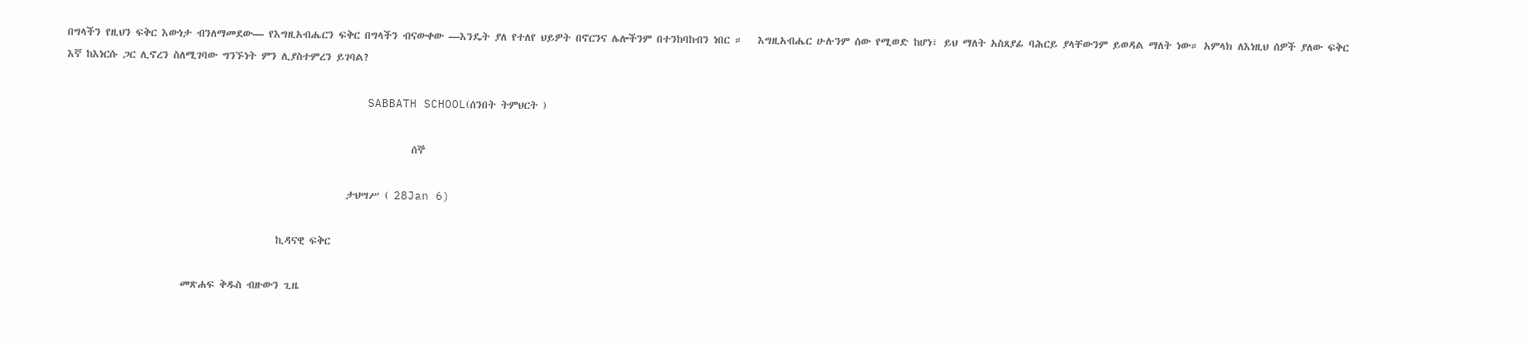በግላችን የዚህን ፍቅር እውነታ ብንለማመደው— የእግዚአብሔርን ፍቅር በግላችን ብናውቀው —እንዴት ያለ የተለየ ህይዎት በኖርንና ሌሎችንም በተንከባከብን ነበር ።   እግዚአብሔር ሁሉንም ሰው የሚወድ ከሆነ፣ ይህ ማለት አስጸያፊ ባሕርይ ያላቸውንም ይወዳል ማለት ነው። አምላክ ለእነዚህ ሰዎች ያለው ፍቅር እኛ ከእነርሱ ጋር ሊኖረን ስለሚገባው ግንኙነት ምን ሊያስተምረን ይገባል?

                                           SABBATH SCHOOL(ሰንበት ትምህርት )

                                                                     ሰኞ

                                                        ታህሣሥ ( 28Jan 6)

                                          ኪዳናዊ ፍቅር

                       መጽሐፍ ቅዱስ ብዙውን ጊዜ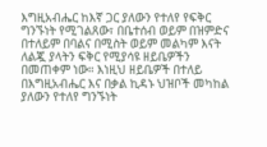እግዚአብሔር ከእኛ ጋር ያለውን የተለየ የፍቅር ግንኙነት የሚገልጸው፣ በቤተሰብ ወይም በዝምድና በተለይም በባልና በሚስት ወይም መልካም እናት ለልጇ ያላትን ፍቅር የሚያሳዩ ዘይቤዎችን በመጠቀም ነው። እነዚህ ዘይቤዎች በተለይ በእግዚአብሔር እና በቃል ኪዳኑ ህዝቦች መካከል ያለውን የተለየ ግንኙነት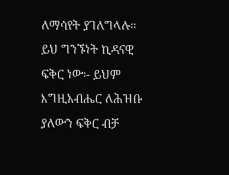ለማሳየት ያገለግላሉ። ይህ ግንኙነት ኪዳናዊ ፍቅር ነው፡- ይህም እግዚአብሔር ለሕዝቡ ያለውን ፍቅር ብቻ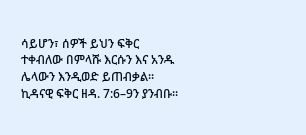ሳይሆን፣ ሰዎች ይህን ፍቅር ተቀብለው በምላሹ እርሱን እና አንዱ ሌላውን እንዲወድ ይጠብቃል። ኪዳናዊ ፍቅር ዘዳ. 7:6–9ን ያንብቡ።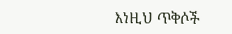እነዚህ ጥቅሶች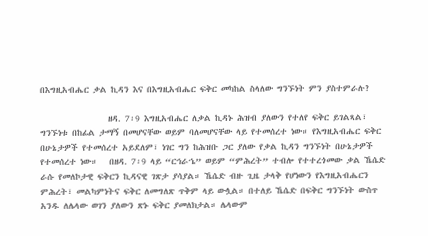በእግዚአብሔር ቃል ኪዳን እና በእግዚአብሔር ፍቅር መካከል ስላለው ግንኙነት ምን ያስተምራሉ?

                 ዘዳ. 7፡9 እግዚአብሔር ለቃል ኪዳኑ ሕዝብ ያለውን የተለየ ፍቅር ይገልጻል፣ ግንኙነቱ በከፊል ታማኝ በመሆናቸው ወይም ባለመሆናቸው ላይ የተመሰረተ ነው። የእግዚአብሔር ፍቅር በሁኔታዎች የተመሰረተ አይደለም፣ ነገር ግን ከሕዝቡ ጋር ያለው የቃል ኪዳን ግንኙነት በሁኔታዎች የተመሰረተ ነው።   በዘዳ. 7፡9 ላይ “ርኅራኄ” ወይም “ምሕረት” ተብሎ የተተረጎመው ቃል ኼሴድ ራሱ የመለኮታዊ ፍቅርን ኪዳናዊ ገጽታ ያሳያል። ኼሴድ ብዙ ጊዜ ታላቅ የሆነውን የእግዚአብሔርን ምሕረት፣ መልካምነትና ፍቅር ለመግለጽ ጥቅም ላይ ውሏል። በተለይ ኼሴድ በፍቅር ግንኙነት ውስጥ አንዱ ለሌላው ወገን ያለውን ጽኑ ፍቅር ያመለክታል። ሌላውም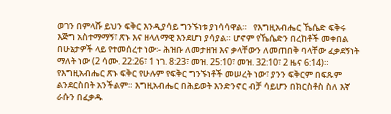ወገን በምላሹ ይህን ፍቅር እንዲያሳይ ግንኙነቱ ያነሳሳዋል።   የእግዚአብሔር ኼሴድ ፍቅሩ እጅግ አስተማማኝ፣ ጽኑ እና ዘላለማዊ እንደሆነ ያሳያል። ሆኖም የኼሴድን በረከቶች መቀበል በሁኔታዎች ላይ የተመሰረተ ነው፡- ሕዝቡ ለመታዘዝ እና ቃላቸውን ለመጠበቅ ባላቸው ፈቃደኝነት ማለት ነው (2 ሳሙ. 22:26፣ 1 ነገ. 8:23፣ መዝ. 25:10፣ መዝ. 32:10፣ 2 ዜና 6:14)።   የእግዚአብሔር ጽኑ ፍቅር የሁሉም የፍቅር ግንኙነቶች መሠረት ነው፣ ያንን ፍቅርም በፍጹም ልንደርስበት አንችልም። እግዚአብሔር በሕይወት እንድንኖር ብቻ ሳይሆን በክርስቶስ ስለ እኛ ራሱን በፈቃዱ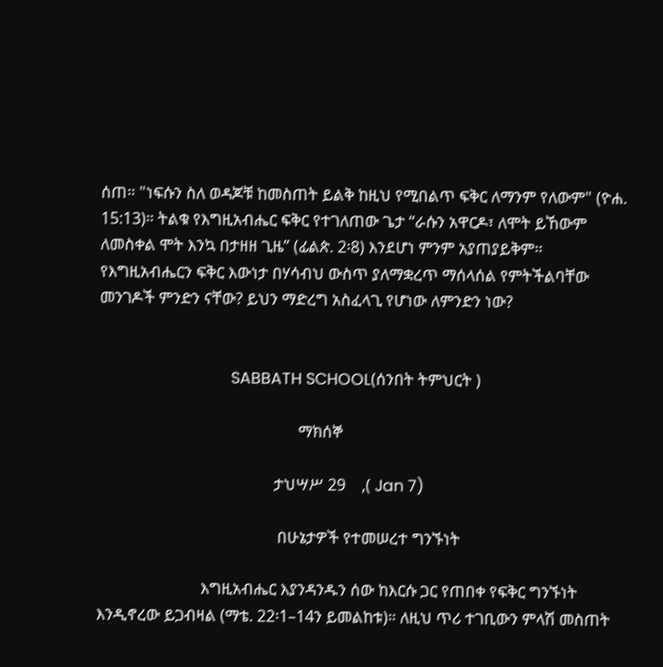ሰጠ። "ነፍሱን ስለ ወዳጆቹ ከመስጠት ይልቅ ከዚህ የሚበልጥ ፍቅር ለማንም የለውም" (ዮሐ. 15:13)። ትልቁ የእግዚአብሔር ፍቅር የተገለጠው ጌታ “ራሱን አዋርዶ፣ ለሞት ይኸውም ለመስቀል ሞት እንኳ በታዘዘ ጊዜ” (ፊልጵ. 2፡8) እንደሆነ ምንም አያጠያይቅም።   የእግዚአብሔርን ፍቅር እውነታ በሃሳብህ ውስጥ ያለማቋረጥ ማሰላሰል የምትችልባቸው መንገዶች ምንድን ናቸው? ይህን ማድረግ አስፈላጊ የሆነው ለምንድን ነው?


                                 SABBATH SCHOOL(ሰንበት ትምህርት )

                                                  ማክሰኞ

                                            ታህሣሥ 29    ,( Jan 7)

                                             በሁኔታዎች የተመሠረተ ግንኙነት

                          እግዚአብሔር እያንዳንዱን ሰው ከእርሱ ጋር የጠበቀ የፍቅር ግንኙነት እንዲኖረው ይጋብዛል (ማቴ. 22፡1–14ን ይመልከቱ)። ለዚህ ጥሪ ተገቢውን ምላሽ መስጠት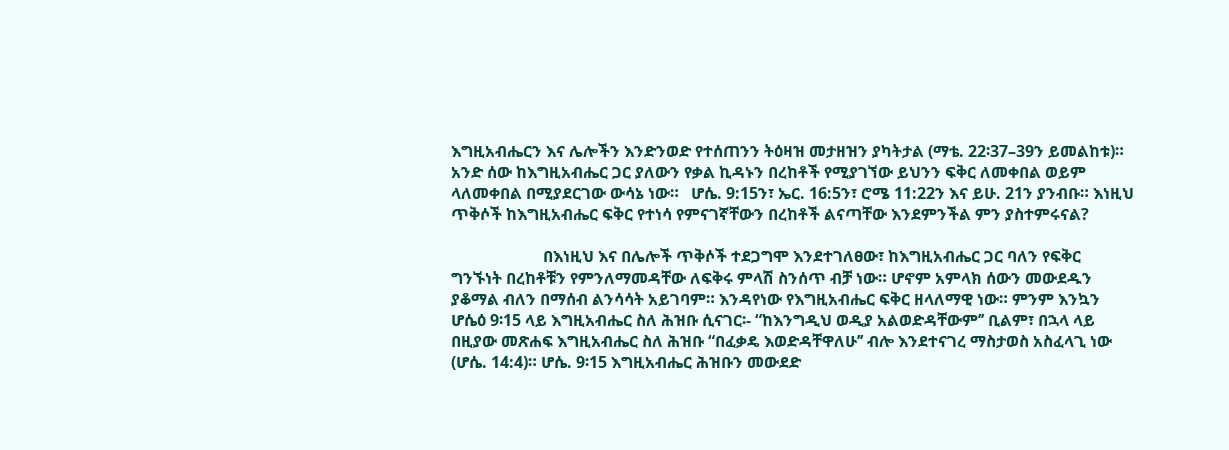እግዚአብሔርን እና ሌሎችን እንድንወድ የተሰጠንን ትዕዛዝ መታዘዝን ያካትታል (ማቴ. 22፡37–39ን ይመልከቱ)። አንድ ሰው ከእግዚአብሔር ጋር ያለውን የቃል ኪዳኑን በረከቶች የሚያገኘው ይህንን ፍቅር ለመቀበል ወይም ላለመቀበል በሚያደርገው ውሳኔ ነው።   ሆሴ. 9:15ን፣ ኤር. 16:5ን፣ ሮሜ 11:22ን እና ይሁ. 21ን ያንብቡ። እነዚህ ጥቅሶች ከእግዚአብሔር ፍቅር የተነሳ የምናገኛቸውን በረከቶች ልናጣቸው እንደምንችል ምን ያስተምሩናል?

                       በእነዚህ እና በሌሎች ጥቅሶች ተደጋግሞ እንደተገለፀው፣ ከእግዚአብሔር ጋር ባለን የፍቅር ግንኙነት በረከቶቹን የምንለማመዳቸው ለፍቅሩ ምላሽ ስንሰጥ ብቻ ነው። ሆኖም አምላክ ሰውን መውደዱን ያቆማል ብለን በማሰብ ልንሳሳት አይገባም። እንዳየነው የእግዚአብሔር ፍቅር ዘላለማዊ ነው። ምንም እንኳን ሆሴዕ 9፡15 ላይ እግዚአብሔር ስለ ሕዝቡ ሲናገር፡- “ከእንግዲህ ወዲያ አልወድዳቸውም’’ ቢልም፣ በኋላ ላይ በዚያው መጽሐፍ እግዚአብሔር ስለ ሕዝቡ “በፈቃዴ እወድዳቸዋለሁ’’ ብሎ እንደተናገረ ማስታወስ አስፈላጊ ነው (ሆሴ. 14:4)። ሆሴ. 9፡15 እግዚአብሔር ሕዝቡን መውደድ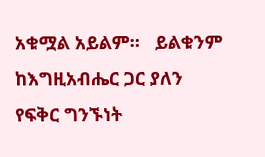አቁሟል አይልም።   ይልቁንም ከእግዚአብሔር ጋር ያለን የፍቅር ግንኙነት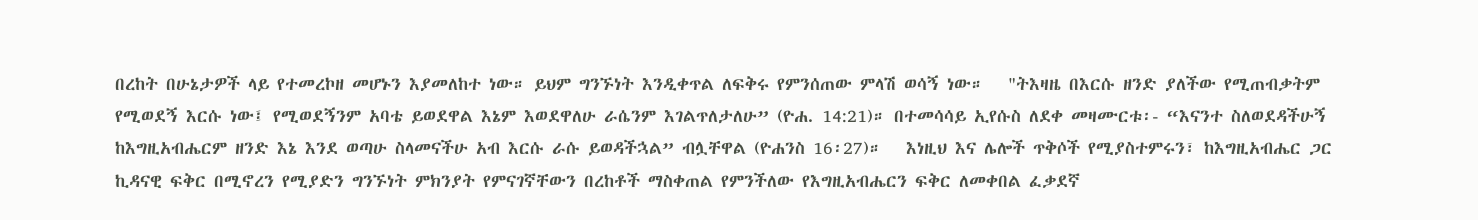በረከት በሁኔታዎች ላይ የተመረኮዘ መሆኑን እያመለከተ ነው። ይህም ግንኙነት እንዲቀጥል ለፍቅሩ የምንሰጠው ምላሽ ወሳኝ ነው።   "ትእዛዜ በእርሱ ዘንድ ያለችው የሚጠብቃትም የሚወደኝ እርሱ ነው፤ የሚወደኝንም አባቴ ይወደዋል እኔም እወደዋለሁ ራሴንም እገልጥለታለሁ” (ዮሐ. 14:21)። በተመሳሳይ ኢየሱስ ለደቀ መዛሙርቱ፡- “እናንተ ስለወደዳችሁኝ ከእግዚአብሔርም ዘንድ እኔ እንደ ወጣሁ ስላመናችሁ አብ እርሱ ራሱ ይወዳችኋል” ብሏቸዋል (ዮሐንስ 16፡27)።   እነዚህ እና ሌሎች ጥቅሶች የሚያስተምሩን፣ ከእግዚአብሔር ጋር ኪዳናዊ ፍቅር በሚኖረን የሚያድን ግንኙነት ምክንያት የምናገኛቸውን በረከቶች ማስቀጠል የምንችለው የእግዚአብሔርን ፍቅር ለመቀበል ፈቃደኛ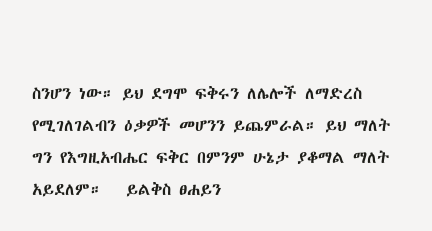ስንሆን ነው። ይህ ደግሞ ፍቅሩን ለሌሎች ለማድረስ የሚገለገልብን ዕቃዎች መሆንን ይጨምራል። ይህ ማለት ግን የእግዚአብሔር ፍቅር በምንም ሁኔታ ያቆማል ማለት አይደለም።   ይልቅስ ፀሐይን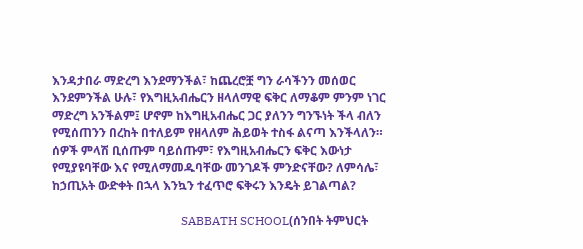እንዳታበራ ማድረግ እንደማንችል፣ ከጨረሮቿ ግን ራሳችንን መሰወር እንደምንችል ሁሉ፣ የእግዚአብሔርን ዘላለማዊ ፍቅር ለማቆም ምንም ነገር ማድረግ አንችልም፤ ሆኖም ከእግዚአብሔር ጋር ያለንን ግንኙነት ችላ ብለን የሚሰጠንን በረከት በተለይም የዘላለም ሕይወት ተስፋ ልናጣ እንችላለን።   ሰዎች ምላሽ ቢሰጡም ባይሰጡም፣ የእግዚአብሔርን ፍቅር እውነታ የሚያዩባቸው እና የሚለማመዱባቸው መንገዶች ምንድናቸው? ለምሳሌ፣ ከኃጢአት ውድቀት በኋላ እንኳን ተፈጥሮ ፍቅሩን እንዴት ይገልጣል?

                                           SABBATH SCHOOL(ሰንበት ትምህርት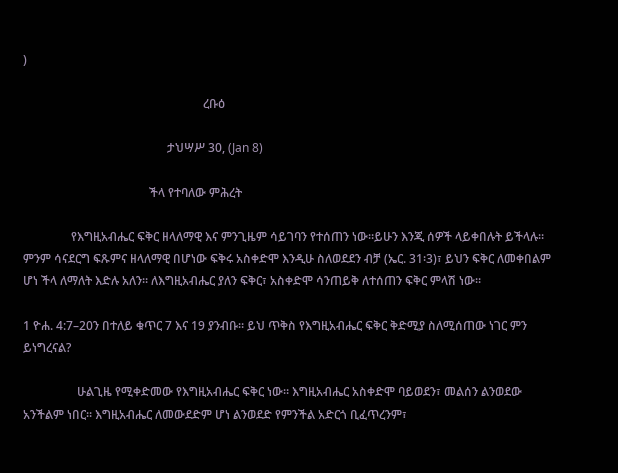)

                                                            ረቡዕ

                                                ታህሣሥ 30, (Jan 8)

                                          ችላ የተባለው ምሕረት

                የእግዚአብሔር ፍቅር ዘላለማዊ እና ምንጊዜም ሳይገባን የተሰጠን ነው።ይሁን እንጂ ሰዎች ላይቀበሉት ይችላሉ። ምንም ሳናደርግ ፍጹምና ዘላለማዊ በሆነው ፍቅሩ አስቀድሞ እንዲሁ ስለወደደን ብቻ (ኤር. 31፡3)፣ ይህን ፍቅር ለመቀበልም ሆነ ችላ ለማለት እድሉ አለን። ለእግዚአብሔር ያለን ፍቅር፣ አስቀድሞ ሳንጠይቅ ለተሰጠን ፍቅር ምላሽ ነው።

1 ዮሐ. 4:7–20ን በተለይ ቁጥር 7 እና 19 ያንብቡ። ይህ ጥቅስ የእግዚአብሔር ፍቅር ቅድሚያ ስለሚሰጠው ነገር ምን ይነግረናል?

                  ሁልጊዜ የሚቀድመው የእግዚአብሔር ፍቅር ነው። እግዚአብሔር አስቀድሞ ባይወደን፣ መልሰን ልንወደው አንችልም ነበር። እግዚአብሔር ለመውደድም ሆነ ልንወደድ የምንችል አድርጎ ቢፈጥረንም፣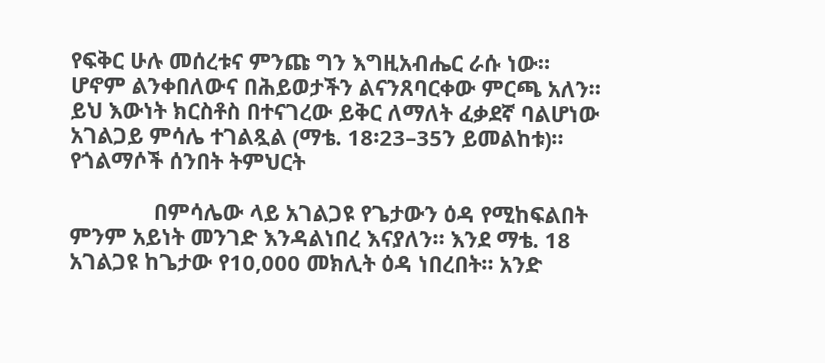የፍቅር ሁሉ መሰረቱና ምንጩ ግን እግዚአብሔር ራሱ ነው። ሆኖም ልንቀበለውና በሕይወታችን ልናንጸባርቀው ምርጫ አለን። ይህ እውነት ክርስቶስ በተናገረው ይቅር ለማለት ፈቃደኛ ባልሆነው አገልጋይ ምሳሌ ተገልጿል (ማቴ. 18፡23–35ን ይመልከቱ)። የጎልማሶች ሰንበት ትምህርት

              በምሳሌው ላይ አገልጋዩ የጌታውን ዕዳ የሚከፍልበት ምንም አይነት መንገድ እንዳልነበረ እናያለን። እንደ ማቴ. 18 አገልጋዩ ከጌታው የ10,000 መክሊት ዕዳ ነበረበት። አንድ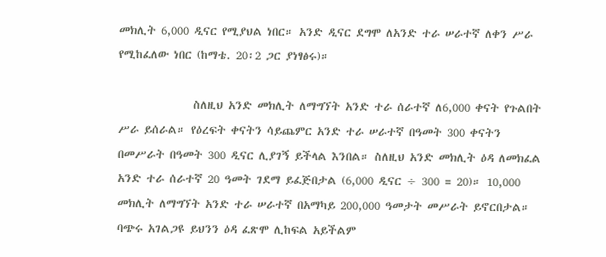መክሊት 6,000 ዲናር የሚያህል ነበር። አንድ ዲናር ደግሞ ለአንድ ተራ ሠራተኛ ለቀን ሥራ የሚከፈለው ነበር (ከማቴ. 20፡2 ጋር ያነፃፅሩ)።

               ስለዚህ አንድ መክሊት ለማግኘት አንድ ተራ ሰራተኛ ለ6,000 ቀናት የጉልበት ሥራ ይሰራል። የዕረፍት ቀናትን ሳይጨምር አንድ ተራ ሠራተኛ በዓመት 300 ቀናትን በመሥራት በዓመት 300 ዲናር ሊያገኝ ይችላል እንበል። ስለዚህ አንድ መክሊት ዕዳ ለመክፈል አንድ ተራ ሰራተኛ 20 ዓመት ገደማ ይፈጅበታል (6,000 ዲናር ÷ 300 = 20)። 10,000 መክሊት ለማግኘት አንድ ተራ ሠራተኛ በአማካይ 200,000 ዓመታት መሥራት ይኖርበታል። ባጭሩ አገልጋዩ ይህንን ዕዳ ፈጽሞ ሊከፍል አይችልም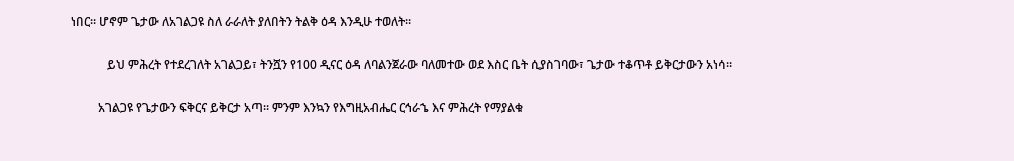ነበር። ሆኖም ጌታው ለአገልጋዩ ስለ ራራለት ያለበትን ትልቅ ዕዳ እንዲሁ ተወለት።

            ይህ ምሕረት የተደረገለት አገልጋይ፣ ትንሿን የ100 ዲናር ዕዳ ለባልንጀራው ባለመተው ወደ እስር ቤት ሲያስገባው፣ ጌታው ተቆጥቶ ይቅርታውን አነሳ።

         አገልጋዩ የጌታውን ፍቅርና ይቅርታ አጣ። ምንም እንኳን የእግዚአብሔር ርኅራኄ እና ምሕረት የማያልቁ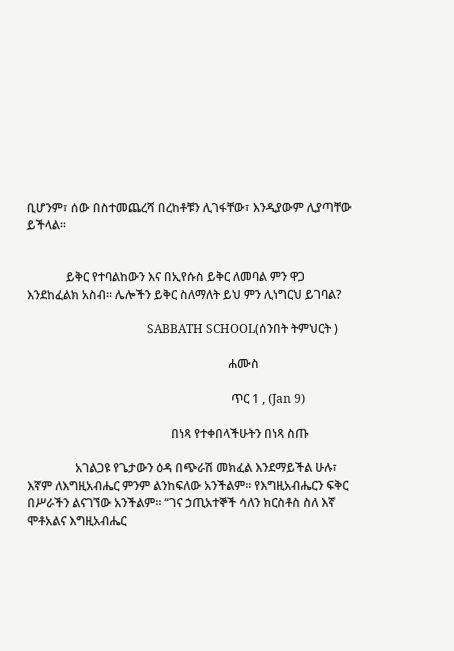ቢሆንም፣ ሰው በስተመጨረሻ በረከቶቹን ሊገፋቸው፣ እንዲያውም ሊያጣቸው ይችላል።


             ይቅር የተባልከውን እና በኢየሱስ ይቅር ለመባል ምን ዋጋ እንደከፈልክ አስብ። ሌሎችን ይቅር ስለማለት ይህ ምን ሊነግርህ ይገባል?

                                        SABBATH SCHOOL(ሰንበት ትምህርት )

                                                                   ሐሙስ

                                                                    ጥር 1 , (Jan 9)

                                                በነጻ የተቀበላችሁትን በነጻ ስጡ

                አገልጋዩ የጌታውን ዕዳ በጭራሽ መክፈል እንደማይችል ሁሉ፣ እኛም ለእግዚአብሔር ምንም ልንከፍለው አንችልም። የእግዚአብሔርን ፍቅር በሥራችን ልናገኘው አንችልም። “ገና ኃጢአተኞች ሳለን ክርስቶስ ስለ እኛ ሞቶአልና እግዚአብሔር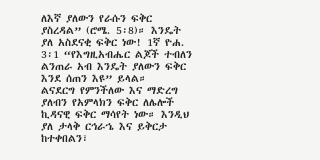ለእኛ ያለውን የራሱን ፍቅር ያስረዳል” (ሮሜ. 5፡8)። እንዴት ያለ አስደናቂ ፍቅር ነው! 1ኛ ዮሐ. 3፡1 “የእግዚአብሔር ልጆች ተብለን ልንጠራ አብ እንዴት ያለውን ፍቅር እንደ ሰጠን እዩ” ይላል።   ልናደርግ የምንችለው እና ማድረግ ያለብን የአምላክን ፍቅር ለሌሎች ኪዳናዊ ፍቅር ማሳየት ነው። እንዲህ ያለ ታላቅ ርኅራኄ እና ይቅርታ ከተቀበልን፣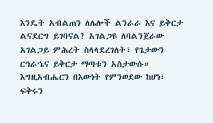እንዴት አብልጠን ለሌሎች ልንራራ እና ይቅርታ ልናደርግ ይገባናል? አገልጋዩ ለባልንጀራው አገልጋይ ምሕረት ስላላደረገለት፣ የጌታውን ርኅራኄና ይቅርታ ማጣቱን አስታውሱ። እግዚአብሔርን በእውነት የምንወደው ከሆነ፣ ፍቅሩን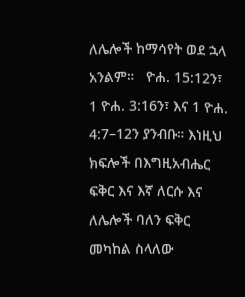ለሌሎች ከማሳየት ወደ ኋላ አንልም።   ዮሐ. 15:12ን፣ 1 ዮሐ. 3:16ን፣ እና 1 ዮሐ. 4:7–12ን ያንብቡ። እነዚህ ክፍሎች በእግዚአብሔር ፍቅር እና እኛ ለርሱ እና ለሌሎች ባለን ፍቅር መካከል ስላለው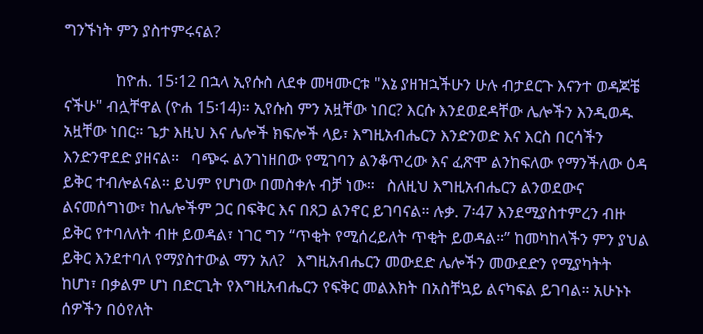ግንኙነት ምን ያስተምሩናል?

             ከዮሐ. 15፡12 በኋላ ኢየሱስ ለደቀ መዛሙርቱ "እኔ ያዘዝኋችሁን ሁሉ ብታደርጉ እናንተ ወዳጆቼ ናችሁ" ብሏቸዋል (ዮሐ 15፡14)። ኢየሱስ ምን አዟቸው ነበር? እርሱ እንደወደዳቸው ሌሎችን እንዲወዱ አዟቸው ነበር። ጌታ እዚህ እና ሌሎች ክፍሎች ላይ፣ እግዚአብሔርን እንድንወድ እና እርስ በርሳችን እንድንዋደድ ያዘናል።   ባጭሩ ልንገነዘበው የሚገባን ልንቆጥረው እና ፈጽሞ ልንከፍለው የማንችለው ዕዳ ይቅር ተብሎልናል። ይህም የሆነው በመስቀሉ ብቻ ነው።   ስለዚህ እግዚአብሔርን ልንወደውና ልናመሰግነው፣ ከሌሎችም ጋር በፍቅር እና በጸጋ ልንኖር ይገባናል። ሉቃ. 7፡47 እንደሚያስተምረን ብዙ ይቅር የተባለለት ብዙ ይወዳል፣ ነገር ግን “ጥቂት የሚሰረይለት ጥቂት ይወዳል።” ከመካከላችን ምን ያህል ይቅር እንደተባለ የማያስተውል ማን አለ?   እግዚአብሔርን መውደድ ሌሎችን መውደድን የሚያካትት ከሆነ፣ በቃልም ሆነ በድርጊት የእግዚአብሔርን የፍቅር መልእክት በአስቸኳይ ልናካፍል ይገባል። አሁኑኑ ሰዎችን በዕየለት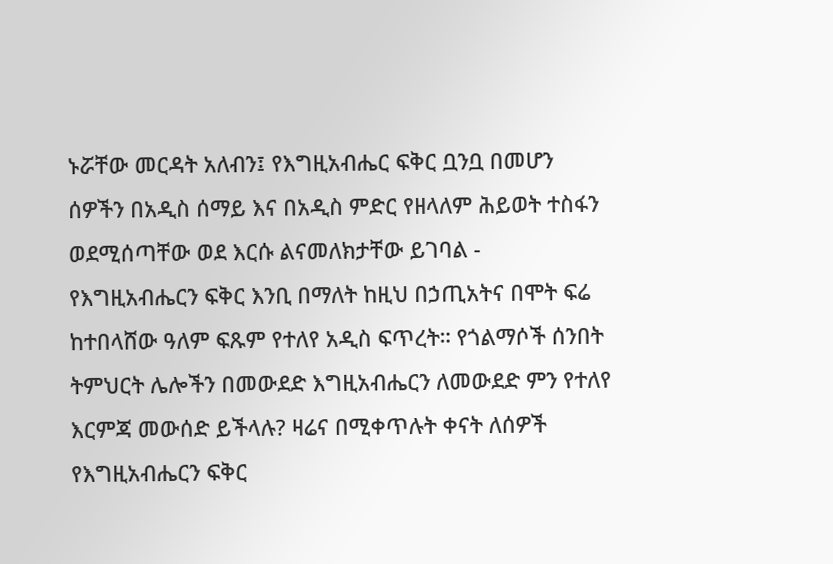ኑሯቸው መርዳት አለብን፤ የእግዚአብሔር ፍቅር ቧንቧ በመሆን ሰዎችን በአዲስ ሰማይ እና በአዲስ ምድር የዘላለም ሕይወት ተስፋን ወደሚሰጣቸው ወደ እርሱ ልናመለክታቸው ይገባል - የእግዚአብሔርን ፍቅር እንቢ በማለት ከዚህ በኃጢአትና በሞት ፍሬ ከተበላሸው ዓለም ፍጹም የተለየ አዲስ ፍጥረት። የጎልማሶች ሰንበት ትምህርት ሌሎችን በመውደድ እግዚአብሔርን ለመውደድ ምን የተለየ እርምጃ መውሰድ ይችላሉ? ዛሬና በሚቀጥሉት ቀናት ለሰዎች የእግዚአብሔርን ፍቅር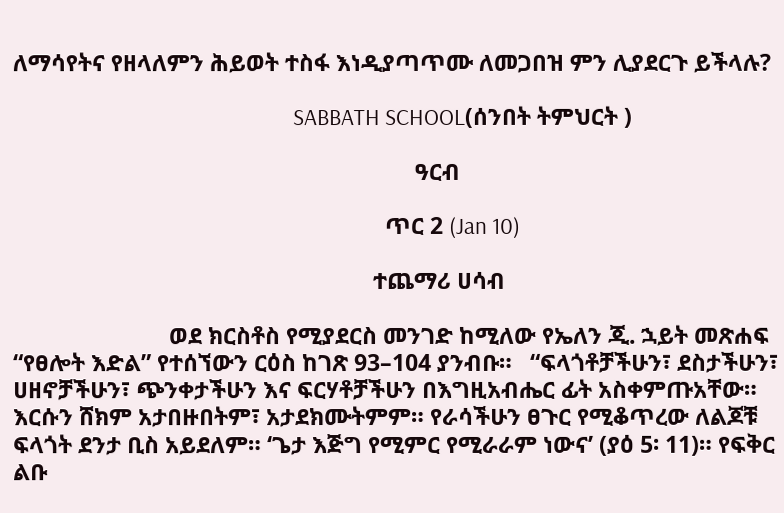ለማሳየትና የዘላለምን ሕይወት ተስፋ እነዲያጣጥሙ ለመጋበዝ ምን ሊያደርጉ ይችላሉ?

                                                        SABBATH SCHOOL(ሰንበት ትምህርት )

                                                                   ዓርብ

                                                              ጥር 2 (Jan 10)

                                                            ተጨማሪ ሀሳብ

                          ወደ ክርስቶስ የሚያደርስ መንገድ ከሚለው የኤለን ጂ. ኋይት መጽሐፍ “የፀሎት እድል” የተሰኘውን ርዕስ ከገጽ 93–104 ያንብቡ።   “ፍላጎቶቻችሁን፣ ደስታችሁን፣ ሀዘኖቻችሁን፣ ጭንቀታችሁን እና ፍርሃቶቻችሁን በእግዚአብሔር ፊት አስቀምጡአቸው። እርሱን ሸክም አታበዙበትም፣ አታደክሙትምም። የራሳችሁን ፀጉር የሚቆጥረው ለልጆቹ ፍላጎት ደንታ ቢስ አይደለም። ‘ጌታ እጅግ የሚምር የሚራራም ነውና’ (ያዕ 5፡ 11)። የፍቅር ልቡ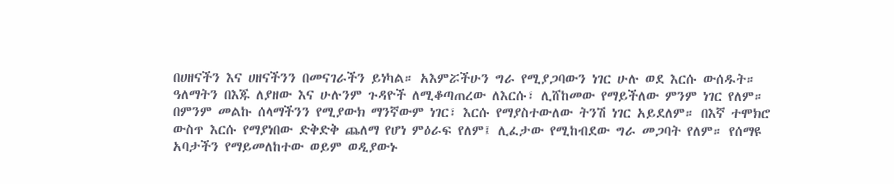በሀዘናችን እና ሀዘናችንን በመናገራችን ይነካል። አእምሯችሁን ግራ የሚያጋባውን ነገር ሁሉ ወደ እርሱ ውሰዱት። ዓለማትን በእጁ ለያዘው እና ሁሉንም ጉዳዮች ለሚቆጣጠረው ለእርሱ፣ ሊሸከመው የማይችለው ምንም ነገር የለም። በምንም መልኩ ሰላማችንን የሚያውክ ማንኛውም ነገር፣ እርሱ የማያስተውለው ትንሽ ነገር አይደለም። በእኛ ተሞክሮ ውስጥ እርሱ የማያነበው ድቅድቅ ጨለማ የሆነ ምዕራፍ የለም፤ ሊፈታው የሚከብደው ግራ መጋባት የለም። የሰማዩ አባታችን የማይመለከተው ወይም ወዲያውኑ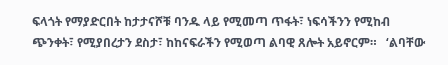ፍላጎት የማያድርበት ከታታናሾቹ ባንዱ ላይ የሚመጣ ጥፋት፣ ነፍሳችንን የሚከብ ጭንቀት፣ የሚያበረታን ደስታ፣ ከከናፍራችን የሚወጣ ልባዊ ጸሎት አይኖርም።   ‘ልባቸው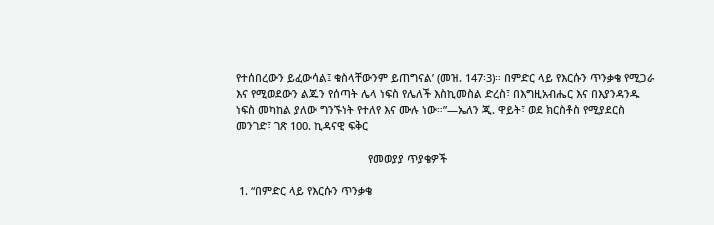የተሰበረውን ይፈውሳል፤ ቁስላቸውንም ይጠግናል’ (መዝ. 147፡3)። በምድር ላይ የእርሱን ጥንቃቄ የሚጋራ እና የሚወደውን ልጁን የሰጣት ሌላ ነፍስ የሌለች እስኪመስል ድረስ፣ በእግዚአብሔር እና በእያንዳንዱ ነፍስ መካከል ያለው ግንኙነት የተለየ እና ሙሉ ነው።”—ኤለን ጂ. ዋይት፣ ወደ ክርስቶስ የሚያደርስ መንገድ፣ ገጽ 100. ኪዳናዊ ፍቅር

                                            የመወያያ ጥያቄዎች

 1. “በምድር ላይ የእርሱን ጥንቃቄ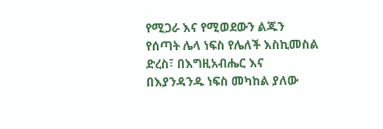የሚጋራ እና የሚወደውን ልጁን የሰጣት ሌላ ነፍስ የሌለች እስኪመስል ድረስ፣ በእግዚአብሔር እና በእያንዳንዱ ነፍስ መካከል ያለው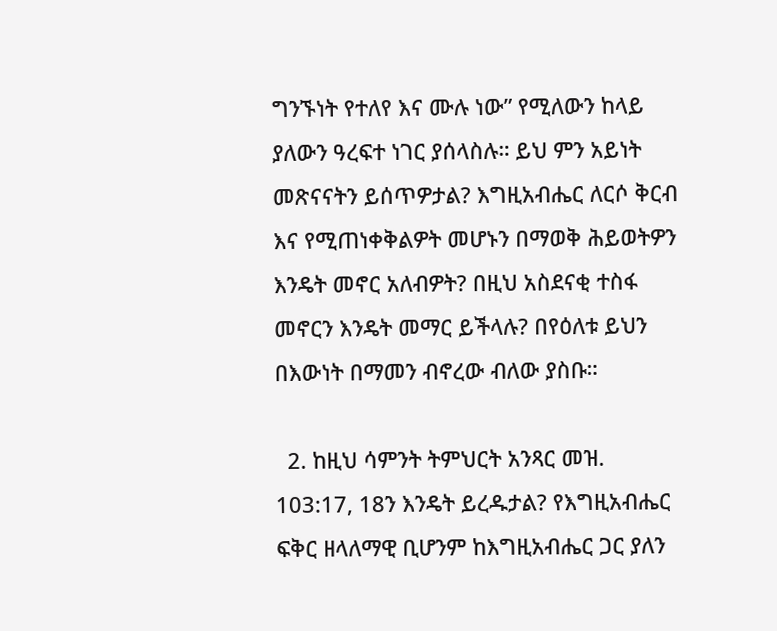ግንኙነት የተለየ እና ሙሉ ነው” የሚለውን ከላይ ያለውን ዓረፍተ ነገር ያሰላስሉ። ይህ ምን አይነት መጽናናትን ይሰጥዎታል? እግዚአብሔር ለርሶ ቅርብ እና የሚጠነቀቅልዎት መሆኑን በማወቅ ሕይወትዎን እንዴት መኖር አለብዎት? በዚህ አስደናቂ ተስፋ መኖርን እንዴት መማር ይችላሉ? በየዕለቱ ይህን በእውነት በማመን ብኖረው ብለው ያስቡ።

  2. ከዚህ ሳምንት ትምህርት አንጻር መዝ. 103:17, 18ን እንዴት ይረዱታል? የእግዚአብሔር ፍቅር ዘላለማዊ ቢሆንም ከእግዚአብሔር ጋር ያለን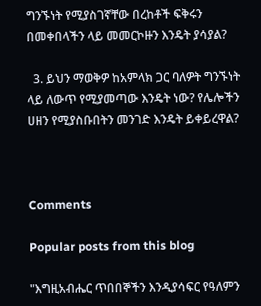ግንኙነት የሚያስገኛቸው በረከቶች ፍቅሩን በመቀበላችን ላይ መመርኮዙን እንዴት ያሳያል?

  3. ይህን ማወቅዎ ከአምላክ ጋር ባለዎት ግንኙነት ላይ ለውጥ የሚያመጣው እንዴት ነው? የሌሎችን ሀዘን የሚያስቡበትን መንገድ እንዴት ይቀይረዋል?



Comments

Popular posts from this blog

"እግዚአብሔር ጥበበኞችን እንዲያሳፍር የዓለምን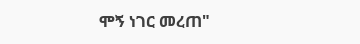ሞኝ ነገር መረጠ"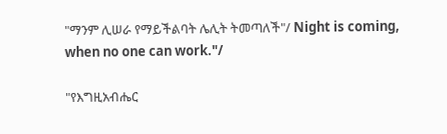"ማንም ሊሠራ የማይችልባት ሌሊት ትመጣለች"/ Night is coming, when no one can work."/

"የእግዚአብሔር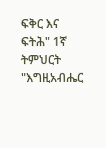ፍቅር እና ፍትሕ" 1ኛ ትምህርት "እግዚአብሔር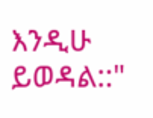እንዲሁ ይወዳል::"